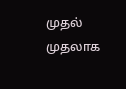முதல் முதலாக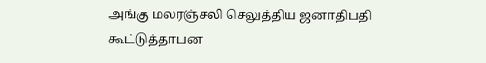அங்கு மலரஞ்சலி செலுத்திய ஜனாதிபதி கூட்டுத்தாபன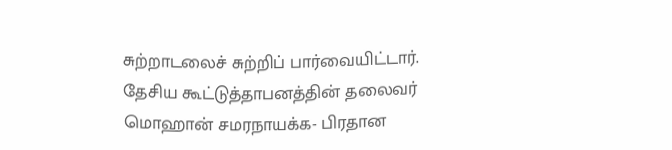சுற்றாடலைச் சுற்றிப் பார்வையிட்டார்.
தேசிய கூட்டுத்தாபனத்தின் தலைவர் மொஹான் சமரநாயக்க- பிரதான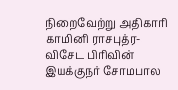நிறைவேற்று அதிகாரி காமினி ராசபுத்ர- விசேட பிரிவின் இயக்குநர் சோமபால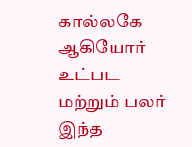கால்லகே ஆகியோர் உட்பட மற்றும் பலர் இந்த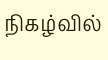நிகழ்வில்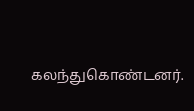கலந்துகொண்டனர்.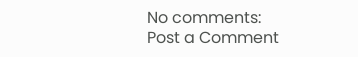No comments:
Post a Comment